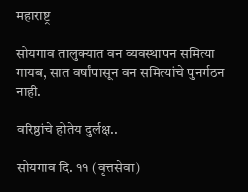महाराष्ट्र

सोयगाव तालुक्यात वन व्यवस्थापन समित्या गायब, सात वर्षांपासून वन समित्यांचे पुनर्गठन नाही.

वरिष्ठांचे होतेय दुर्लक्ष..

सोयगाव दि. ११ (वृत्तसेवा)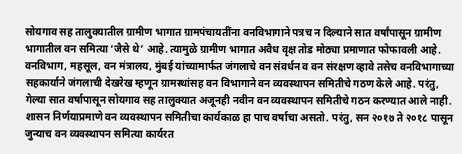सोयगाव सह तालुक्यातील ग्रामीण भागात ग्रामपंचायतींना वनविभागाने पत्रच न दिल्याने सात वर्षांपासून ग्रामीण भागातील वन समित्या ‘जैसे थे’ आहे. त्यामुळे ग्रामीण भागात अवैध वृक्ष तोड मोठ्या प्रमाणात फोफावली आहे.
वनविभाग, महसूल, वन मंत्रालय, मुंबई यांच्यामार्फत जंगलाचे वन संवर्धन व वन संरक्षण व्हावे तसेच वनविभागाच्या सहकार्याने जंगलाची देखरेख म्हणून ग्रामस्थांसह वन विभागाने वन व्यवस्थापन समितीचे गठण केले आहे. परंतु, गेल्या सात वर्षापासून सोयगाव सह तालुक्यात अजूनही नवीन वन व्यवस्थापन समितीचे गठन करण्यात आले नाही. शासन निर्णयाप्रमाणे वन व्यवस्थापन समितीचा कार्यकाळ हा पाच वर्षाचा असतो. परंतु, सन २०१७ ते २०१८ पासून जुन्याच वन व्यवस्थापन समित्या कार्यरत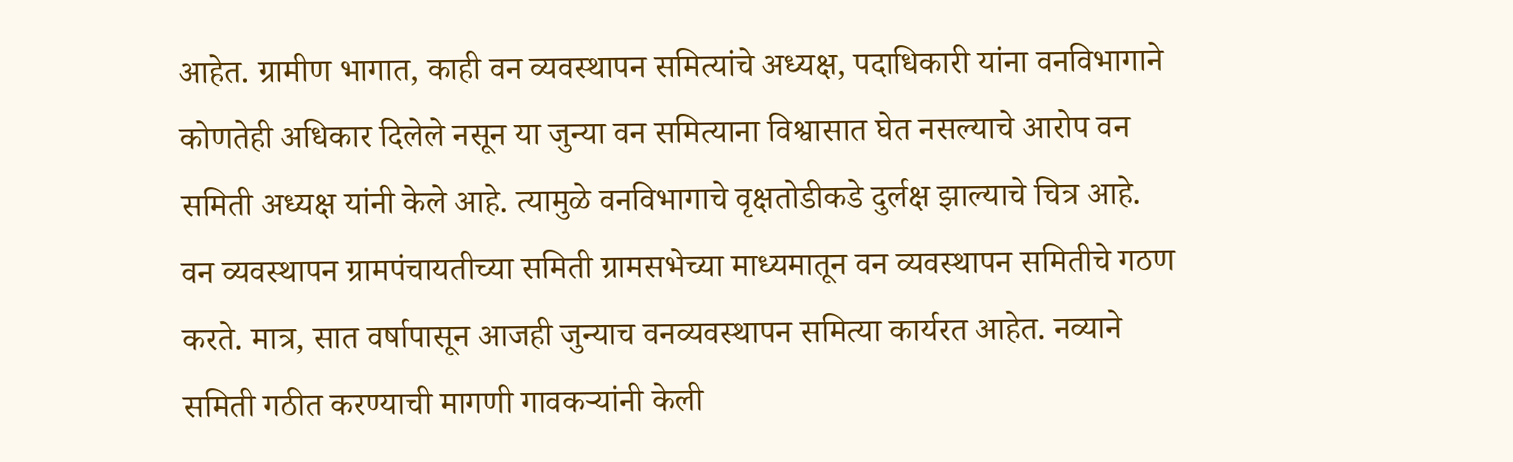आहेत. ग्रामीण भागात, काही वन व्यवस्थापन समित्यांचे अध्यक्ष, पदाधिकारी यांना वनविभागाने कोणतेही अधिकार दिलेले नसून या जुन्या वन समित्याना विश्वासात घेत नसल्याचे आरोप वन समिती अध्यक्ष यांनी केले आहे. त्यामुळे वनविभागाचे वृक्षतोडीकडे दुर्लक्ष झाल्याचे चित्र आहे. वन व्यवस्थापन ग्रामपंचायतीच्या समिती ग्रामसभेच्या माध्यमातून वन व्यवस्थापन समितीचे गठण करते. मात्र, सात वर्षापासून आजही जुन्याच वनव्यवस्थापन समित्या कार्यरत आहेत. नव्याने समिती गठीत करण्याची मागणी गावकऱ्यांनी केली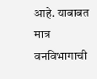आहे. याबाबत मात्र वनविभागाची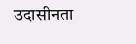उदासीनता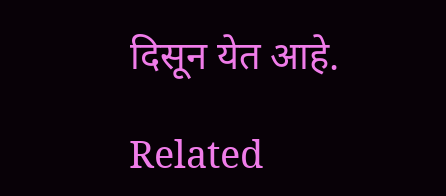दिसून येत आहे.

Related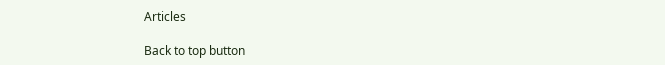Articles

Back to top button